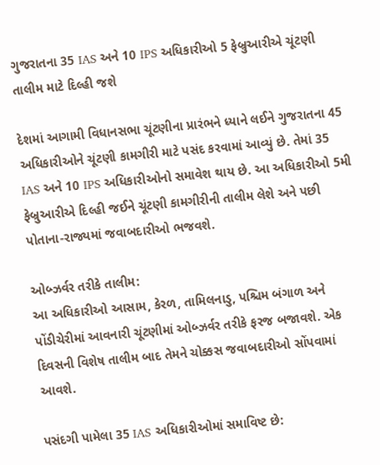ગુજરાતના 35 IAS અને 10 IPS અધિકારીઓ 5 ફેબ્રુઆરીએ ચૂંટણી તાલીમ માટે દિલ્હી જશે

દેશમાં આગામી વિધાનસભા ચૂંટણીના પ્રારંભને ધ્યાને લઈને ગુજરાતના 45 અધિકારીઓને ચૂંટણી કામગીરી માટે પસંદ કરવામાં આવ્યું છે. તેમાં 35 IAS અને 10 IPS અધિકારીઓનો સમાવેશ થાય છે. આ અધિકારીઓ 5મી ફેબ્રુઆરીએ દિલ્હી જઈને ચૂંટણી કામગીરીની તાલીમ લેશે અને પછી પોતાના-રાજ્યમાં જવાબદારીઓ ભજવશે.

ઓબ્ઝર્વર તરીકે તાલીમ:
આ અધિકારીઓ આસામ, કેરળ, તામિલનાડુ, પશ્ચિમ બંગાળ અને પોંડીચેરીમાં આવનારી ચૂંટણીમાં ઓબ્ઝર્વર તરીકે ફરજ બજાવશે. એક દિવસની વિશેષ તાલીમ બાદ તેમને ચોક્કસ જવાબદારીઓ સોંપવામાં આવશે.

પસંદગી પામેલા 35 IAS અધિકારીઓમાં સમાવિષ્ટ છે: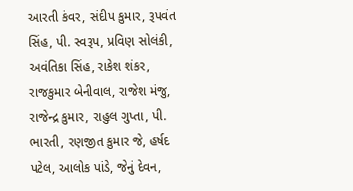આરતી કંવર, સંદીપ કુમાર, રૂપવંત સિંહ, પી. સ્વરૂપ, પ્રવિણ સોલંકી, અવંતિકા સિંહ, રાકેશ શંકર, રાજકુમાર બેનીવાલ, રાજેશ મંજુ, રાજેન્દ્ર કુમાર, રાહુલ ગુપ્તા, પી. ભારતી, રણજીત કુમાર જે, હર્ષદ પટેલ, આલોક પાંડે, જેનું દેવન,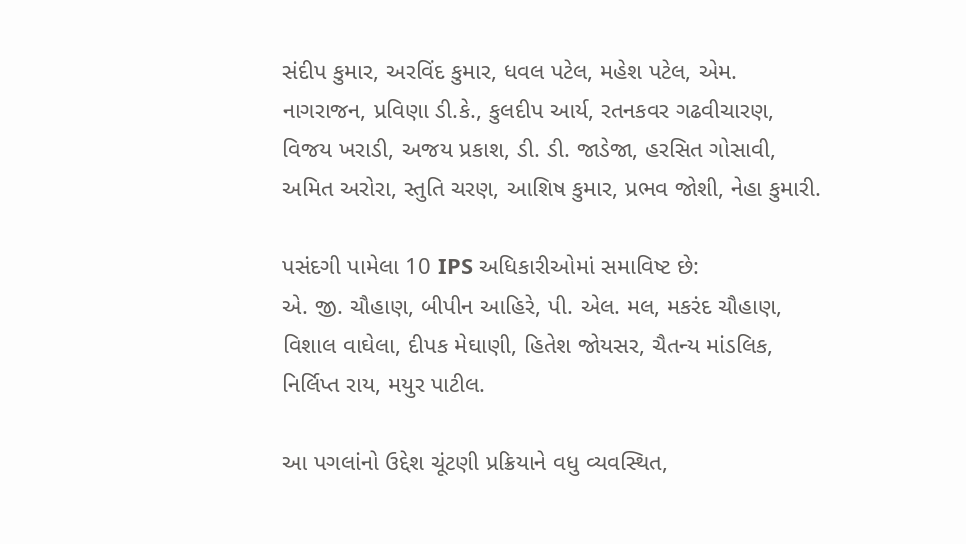સંદીપ કુમાર, અરવિંદ કુમાર, ધવલ પટેલ, મહેશ પટેલ, એમ. નાગરાજન, પ્રવિણા ડી.કે., કુલદીપ આર્ય, રતનકવર ગઢવીચારણ, વિજય ખરાડી, અજય પ્રકાશ, ડી. ડી. જાડેજા, હરસિત ગોસાવી, અમિત અરોરા, સ્તુતિ ચરણ, આશિષ કુમાર, પ્રભવ જોશી, નેહા કુમારી.

પસંદગી પામેલા 10 IPS અધિકારીઓમાં સમાવિષ્ટ છે:
એ. જી. ચૌહાણ, બીપીન આહિરે, પી. એલ. મલ, મકરંદ ચૌહાણ, વિશાલ વાઘેલા, દીપક મેઘાણી, હિતેશ જોયસર, ચૈતન્ય માંડલિક, નિર્લિપ્ત રાય, મયુર પાટીલ.

આ પગલાંનો ઉદ્દેશ ચૂંટણી પ્રક્રિયાને વધુ વ્યવસ્થિત,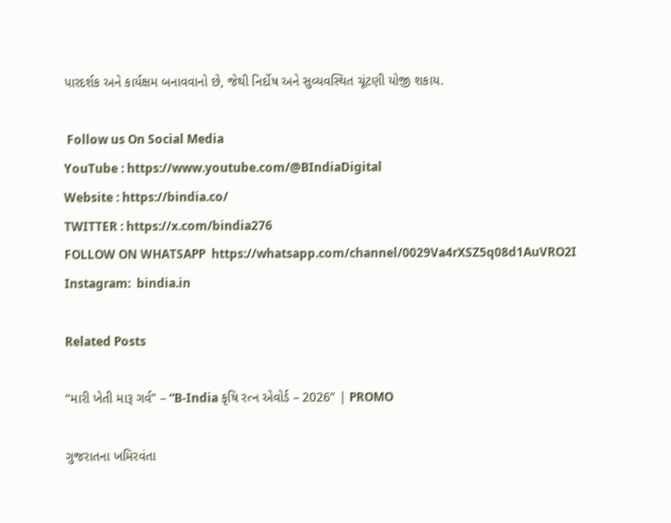પારદર્શક અને કાર્યક્ષમ બનાવવાનો છે, જેથી નિર્દોષ અને સુવ્યવસ્થિત ચૂંટણી યોજી શકાય.

 Follow us On Social Media
YouTube : https://www.youtube.com/@BIndiaDigital
Website : https://bindia.co/
TWITTER : https://x.com/bindia276
FOLLOW ON WHATSAPP  https://whatsapp.com/channel/0029Va4rXSZ5q08d1AuVRO2I
Instagram:  bindia.in

Related Posts

“મારી ખેતી મારૂ ગર્વ” – “B-India કૃષિ રત્ન એવોર્ડ – 2026” | PROMO

ગુજરાતના ખમિરવંતા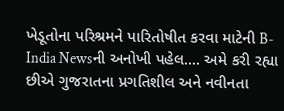ખેડૂતોના પરિશ્રમને પારિતોષીત કરવા માટેની B-India Newsની અનોખી પહેલ…. અમે કરી રહ્યા છીએ ગુજરાતના પ્રગતિશીલ અને નવીનતા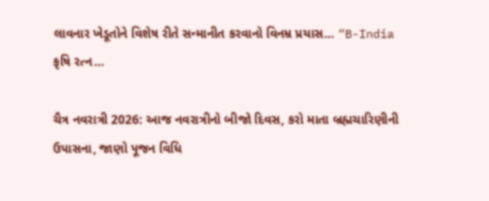લાવનાર ખેડૂતોને વિશેષ રીતે સન્માનીત કરવાનો વિનમ્ર પ્રયાસ… “B-India કૃષિ રત્ન…

ચૈત્ર નવરાત્રી 2026: આજ નવરાત્રીનો બીજો દિવસ, કરો માતા બ્રહ્મચારિણીની ઉપાસના, જાણો પૂજન વિધિ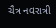ચૈત્ર નવરાત્રી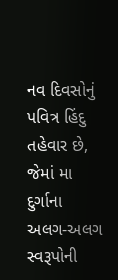નવ દિવસોનું પવિત્ર હિંદુ તહેવાર છે, જેમાં મા દુર્ગાના અલગ-અલગ સ્વરૂપોની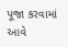પૂજા કરવામાં આવે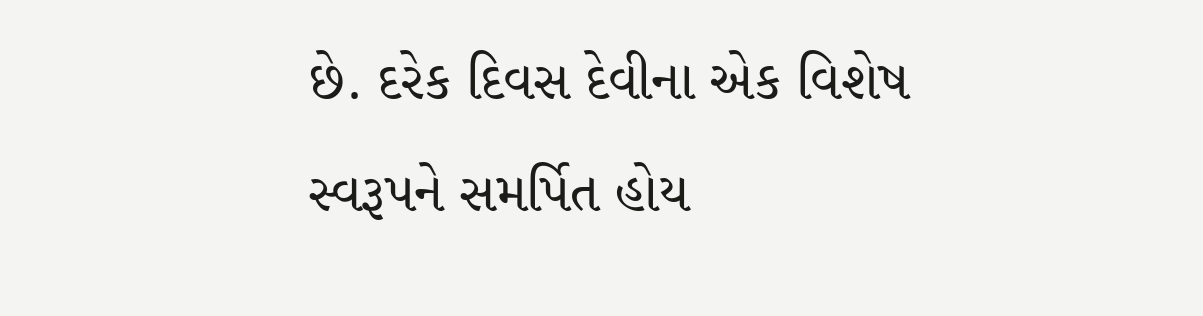છે. દરેક દિવસ દેવીના એક વિશેષ સ્વરૂપને સમર્પિત હોય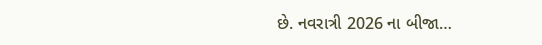છે. નવરાત્રી 2026 ના બીજા…